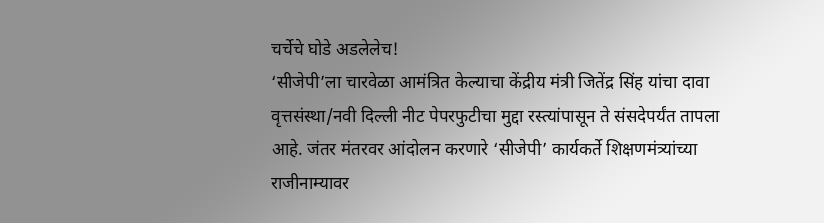चर्चेचे घोडे अडलेलेच!
‘सीजेपी’ला चारवेळा आमंत्रित केल्याचा केंद्रीय मंत्री जितेंद्र सिंह यांचा दावा वृत्तसंस्था/नवी दिल्ली नीट पेपरफुटीचा मुद्दा रस्त्यांपासून ते संसदेपर्यंत तापला आहे. जंतर मंतरवर आंदोलन करणारे ‘सीजेपी’ कार्यकर्ते शिक्षणमंत्र्यांच्या राजीनाम्यावर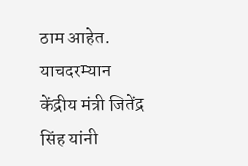ठाम आहेत. याचदरम्यान केंद्रीय मंत्री जितेंद्र सिंह यांनी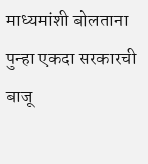माध्यमांशी बोलताना पुन्हा एकदा सरकारची बाजू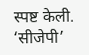स्पष्ट केली. ‘सीजेपी’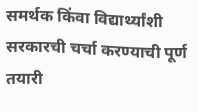समर्थक किंवा विद्यार्थ्यांशी सरकारची चर्चा करण्याची पूर्ण तयारी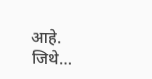आहे. जिथे…